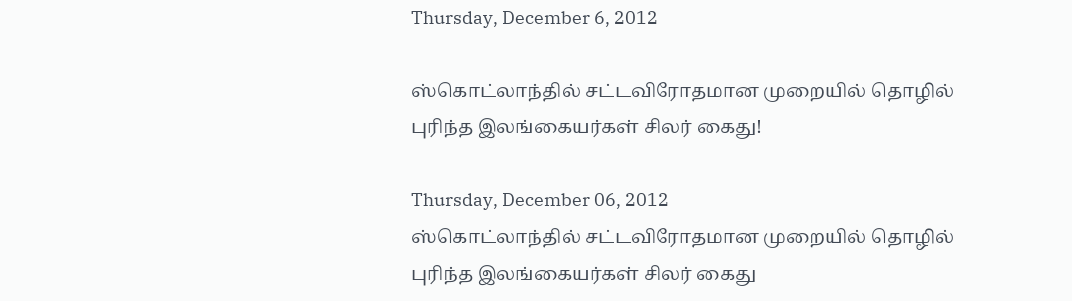Thursday, December 6, 2012

ஸ்கொட்லாந்தில் சட்டவிரோதமான முறையில் தொழில் புரிந்த இலங்கையர்கள் சிலர் கைது!

Thursday, December 06, 2012
ஸ்கொட்லாந்தில் சட்டவிரோதமான முறையில் தொழில் புரிந்த இலங்கையர்கள் சிலர் கைது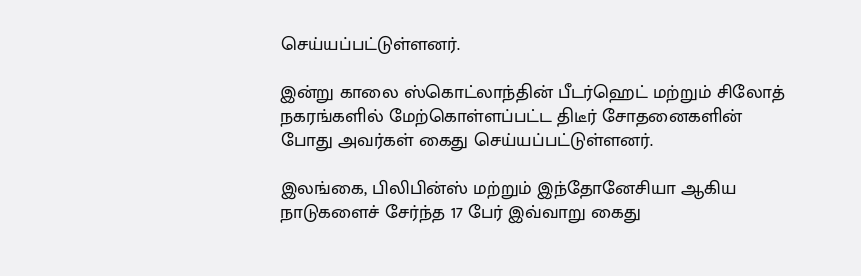செய்யப்பட்டுள்ளனர்.

இன்று காலை ஸ்கொட்லாந்தின் பீடர்ஹெட் மற்றும் சிலோத் நகரங்களில் மேற்கொள்ளப்பட்ட திடீர் சோதனைகளின் போது அவர்கள் கைது செய்யப்பட்டுள்ளனர்.

இலங்கை, பிலிபின்ஸ் மற்றும் இந்தோனேசியா ஆகிய நாடுகளைச் சேர்ந்த 17 பேர் இவ்வாறு கைது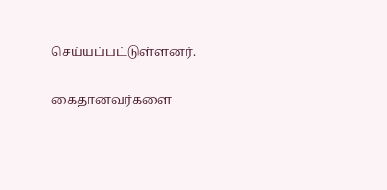செய்யப்பட்டுள்ளனர்.

கைதானவர்களை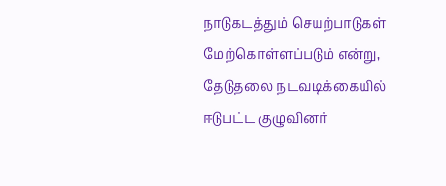நாடுகடத்தும் செயற்பாடுகள் மேற்கொள்ளப்படும் என்று, தேடுதலை நடவடிக்கையில் ஈடுபட்ட குழுவினர்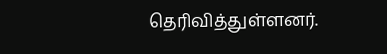தெரிவித்துள்ளனர்.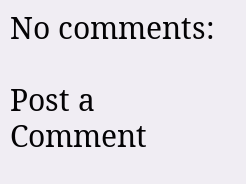No comments:

Post a Comment